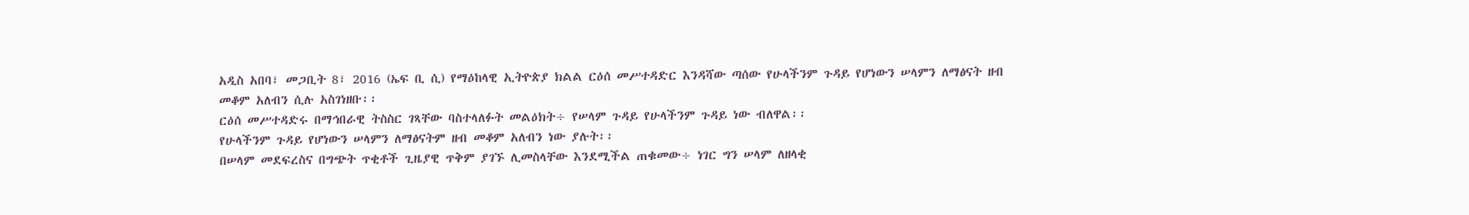አዲስ አበባ፣ መጋቢት 8፣ 2016 (ኤፍ ቢ ሲ) የማዕከላዊ ኢትዮጵያ ክልል ርዕሰ መሥተዳድር እንዳሻው ጣሰው የሁላችንም ጉዳይ የሆነውን ሠላምን ለማፅናት ዘብ መቆም አለብን ሲሉ አስገነዘቡ፡፡
ርዕሰ መሥተዳድሩ በማኅበራዊ ትስስር ገጻቸው ባስተላለፉት መልዕክት÷ የሠላም ጉዳይ የሁላችንም ጉዳይ ነው ብለዋል፡፡
የሁላችንም ጉዳይ የሆነውን ሠላምን ለማፅናትም ዘብ መቆም አለብን ነው ያሉት፡፡
በሠላም መደፍረስና በግጭት ጥቂቶች ጊዜያዊ ጥቅም ያገኙ ሊመስላቸው እንደሚችል ጠቁመው÷ ነገር ግን ሠላም ለዘላቂ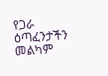የጋራ ዕጣፈንታችን መልካም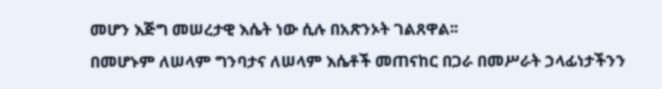መሆን እጅግ መሠረታዊ እሴት ነው ሲሉ በአጽንኦት ገልጸዋል፡፡
በመሆኑም ለሠላም ግንባታና ለሠላም እሴቶች መጠናከር በጋራ በመሥራት ኃላፊነታችንን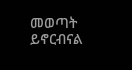መወጣት ይኖርብናል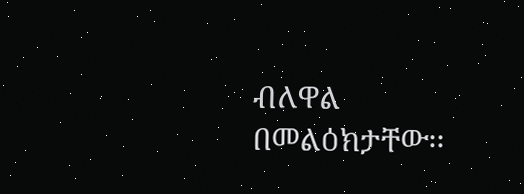ብለዋል በመልዕክታቸው፡፡